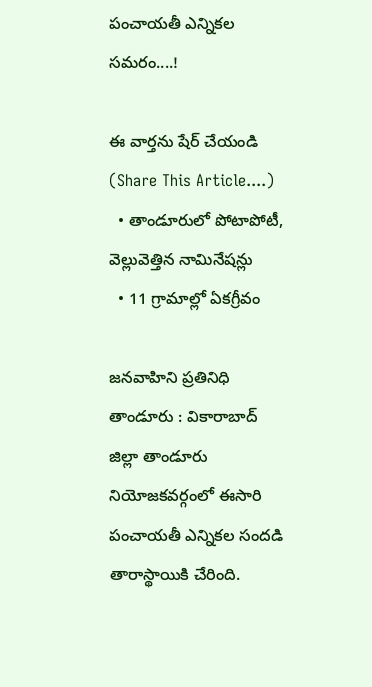పంచాయతీ ఎన్నికల సమరం....!

ఈ వార్తను షేర్ చేయండి (Share This Article....)
  • తాండూరులో పోటాపోటీ, వెల్లువెత్తిన నామినేషన్లు
  • 11 గ్రామాల్లో ఏకగ్రీవం

జనవాహిని ప్రతినిధి తాండూరు : వికారాబాద్ జిల్లా తాండూరు నియోజకవర్గంలో ఈసారి పంచాయతీ ఎన్నికల సందడి తారాస్థాయికి చేరింది.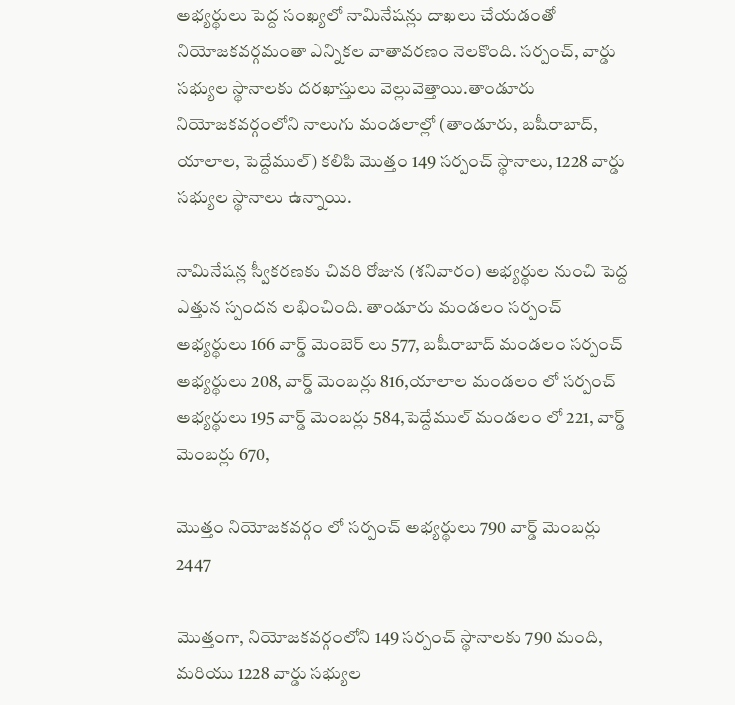అభ్యర్థులు పెద్ద సంఖ్యలో నామినేషన్లు దాఖలు చేయడంతో నియోజకవర్గమంతా ఎన్నికల వాతావరణం నెలకొంది. సర్పంచ్, వార్డు సభ్యుల స్థానాలకు దరఖాస్తులు వెల్లువెత్తాయి.తాండూరు నియోజకవర్గంలోని నాలుగు మండలాల్లో (తాండూరు, బషీరాబాద్, యాలాల, పెద్దేముల్‌) కలిపి మొత్తం 149 సర్పంచ్‌ స్థానాలు, 1228 వార్డు సభ్యుల స్థానాలు ఉన్నాయి.

నామినేషన్ల స్వీకరణకు చివరి రోజున (శనివారం) అభ్యర్థుల నుంచి పెద్ద ఎత్తున స్పందన లభించింది. తాండూరు మండలం సర్పంచ్ అభ్యర్థులు 166 వార్డ్ మెంబెర్ లు 577, బషీరాబాద్ మండలం సర్పంచ్ అభ్యర్థులు 208, వార్డ్ మెంబర్లు 816,యాలాల మండలం లో సర్పంచ్ అభ్యర్థులు 195 వార్డ్ మెంబర్లు 584,పెద్దేముల్‌ మండలం లో 221, వార్డ్ మెంబర్లు 670,

మొత్తం నియోజకవర్గం లో సర్పంచ్ అభ్యర్థులు 790 వార్డ్ మెంబర్లు 2447

మొత్తంగా, నియోజకవర్గంలోని 149 సర్పంచ్‌ స్థానాలకు 790 మంది, మరియు 1228 వార్డు సభ్యుల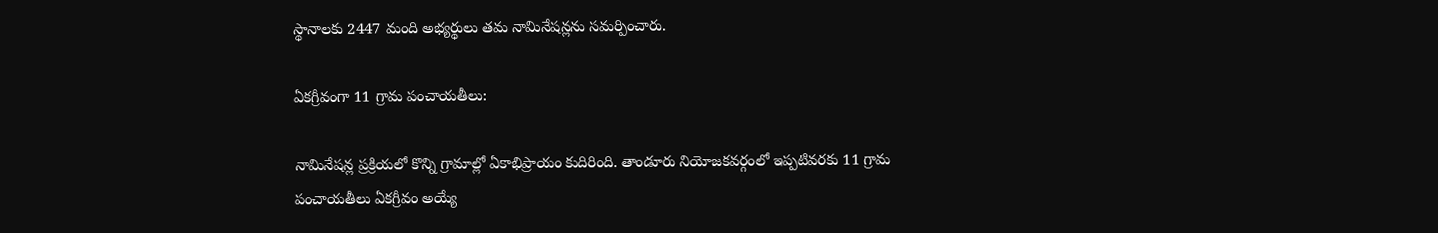స్థానాలకు 2447 మంది అభ్యర్థులు తమ నామినేషన్లను సమర్పించారు.

ఏకగ్రీవంగా 11 గ్రామ పంచాయతీలు:

నామినేషన్ల ప్రక్రియలో కొన్ని గ్రామాల్లో ఏకాభిప్రాయం కుదిరింది. తాండూరు నియోజకవర్గంలో ఇప్పటివరకు 11 గ్రామ పంచాయతీలు ఏకగ్రీవం అయ్యే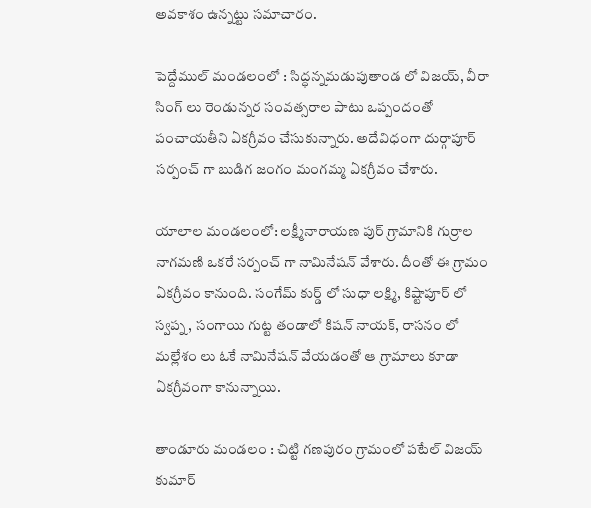అవకాశం ఉన్నట్టు సమాచారం.

పెద్దేముల్‌ మండలంలో : సిద్ధన్నమడుపుతాండ లో విజయ్, వీరా సింగ్ లు రెండున్నర సంవత్సరాల పాటు ఒప్పందంతో పంచాయతీని ఏకగ్రీవం చేసుకున్నారు. అదేవిధంగా దుర్గాపూర్ సర్పంచ్ గా బుడిగ జంగం మంగమ్మ ఏకగ్రీవం చేశారు.

యాలాల మండలంలో: లక్ష్మీనారాయణ పుర్ గ్రామానికి గుర్రాల నాగమణి ఒకరే సర్పంచ్ గా నామినేషన్ వేశారు. దీంతో ఈ గ్రామం ఏకగ్రీవం కానుంది. సంగేమ్ కుర్డ్ లో సుధా లక్ష్మి, కిష్టాపూర్ లో స్వప్న, సంగాయి గుట్ట తండాలో కిషన్ నాయక్, రాసనం లో మల్లేశం లు ఓకే నామినేషన్ వేయడంతో ఆ గ్రామాలు కూడా ఏకగ్రీవంగా కానున్నాయి.

తాండూరు మండలం : చిట్టి గణపురం గ్రామంలో పటేల్ విజయ్ కుమార్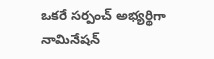ఒకరే సర్పంచ్ అభ్యర్థిగా నామినేషన్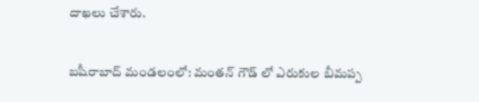దాఖలు చేశారు.

బషీరాబాద్‌ మండలంలో: మంతన్ గౌడ్ లో ఎరుకుల బీమప్ప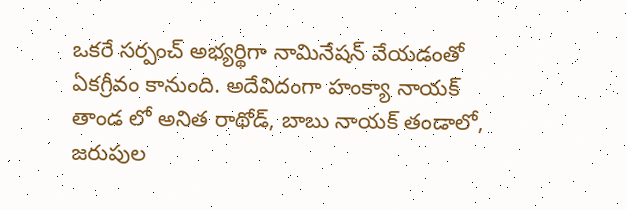ఒకరే సర్పంచ్ అభ్యర్థిగా నామినేషన్ వేయడంతో ఏకగ్రీవం కానుంది. అదేవిదంగా హంక్యా నాయక్ తాండ లో అనిత రాథోడ్, బాబు నాయక్ తండాలో, జరుపుల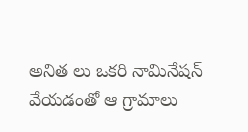అనిత లు ఒకరి నామినేషన్ వేయడంతో ఆ గ్రామాలు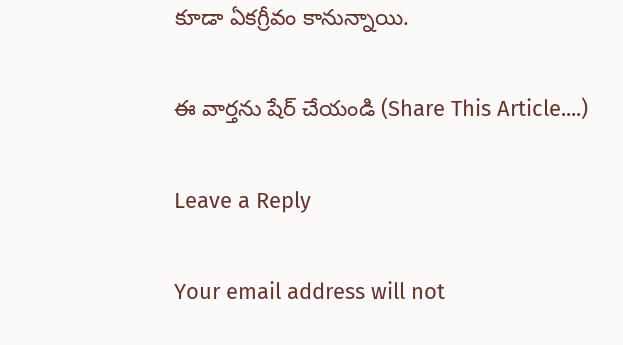కూడా ఏకగ్రీవం కానున్నాయి.

ఈ వార్తను షేర్ చేయండి (Share This Article....)

Leave a Reply

Your email address will not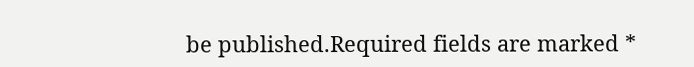be published.Required fields are marked *